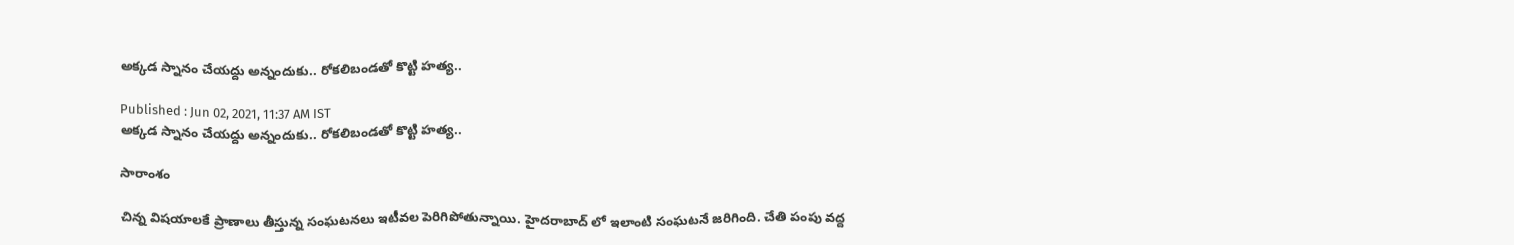అక్కడ స్నానం చేయద్దు అన్నందుకు.. రోకలిబండతో కొట్టి హత్య..

Published : Jun 02, 2021, 11:37 AM IST
అక్కడ స్నానం చేయద్దు అన్నందుకు.. రోకలిబండతో కొట్టి హత్య..

సారాంశం

చిన్న విషయాలకే ప్రాణాలు తీస్తున్న సంఘటనలు ఇటీవల పెరిగిపోతున్నాయి. హైదరాబాద్ లో ఇలాంటి సంఘటనే జరిగింది. చేతి పంపు వద్ద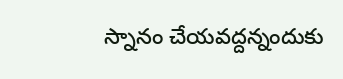స్నానం చేయవద్దన్నందుకు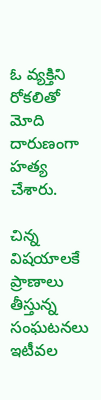ఓ వ్యక్తిని రోకలితో మోది దారుణంగా హత్య చేశారు.

చిన్న విషయాలకే ప్రాణాలు తీస్తున్న సంఘటనలు ఇటీవల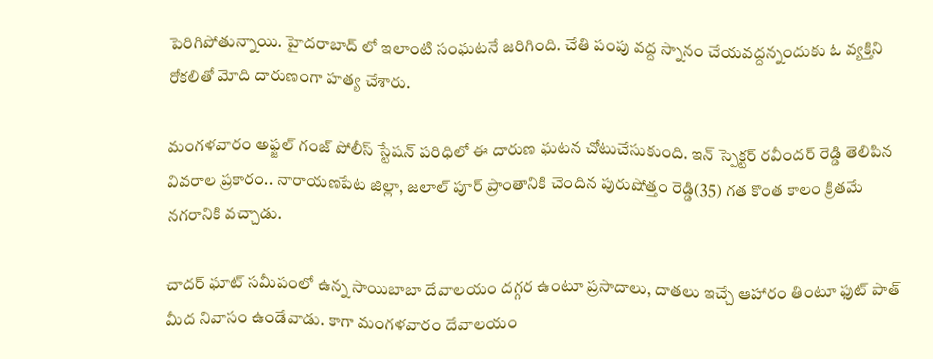పెరిగిపోతున్నాయి. హైదరాబాద్ లో ఇలాంటి సంఘటనే జరిగింది. చేతి పంపు వద్ద స్నానం చేయవద్దన్నందుకు ఓ వ్యక్తిని రోకలితో మోది దారుణంగా హత్య చేశారు.

మంగళవారం అఫ్జల్ గంజ్ పోలీస్ స్టేషన్ పరిధిలో ఈ దారుణ ఘటన చోటుచేసుకుంది. ఇన్ స్పెక్టర్ రవీందర్ రెడ్డి తెలిపిన వివరాల ప్రకారం.. నారాయణపేట జిల్లా, జలాల్ పూర్ ప్రాంతానికి చెందిన పురుషోత్తం రెడ్డి(35) గత కొంత కాలం క్రితమే నగరానికి వచ్చాడు.

చాదర్ ఘాట్ సమీపంలో ఉన్న సాయిబాబా దేవాలయం దగ్గర ఉంటూ ప్రసాదాలు, దాతలు ఇచ్చే ఆహారం తింటూ ఫుట్ పాత్ మీద నివాసం ఉండేవాడు. కాగా మంగళవారం దేవాలయం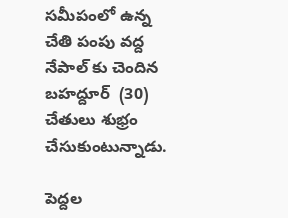సమీపంలో ఉన్న చేతి పంపు వద్ద నేపాల్ కు చెందిన బహద్దూర్  (30) చేతులు శుభ్రం చేసుకుంటున్నాడు.

పెద్దల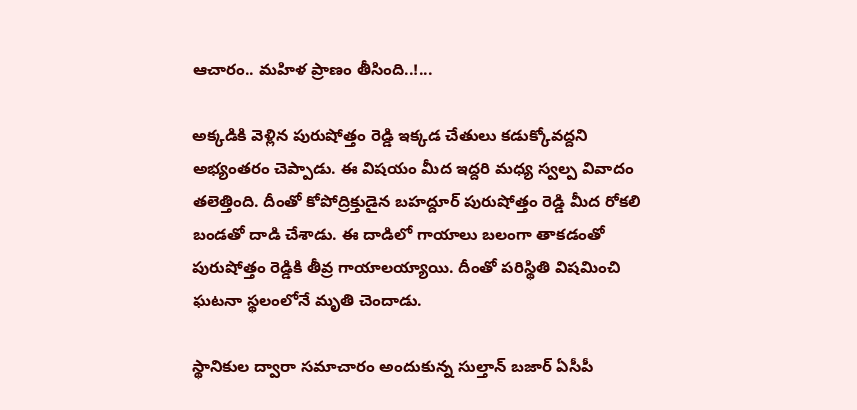ఆచారం.. మహిళ ప్రాణం తీసింది..!...

అక్కడికి వెళ్లిన పురుషోత్తం రెడ్డి ఇక్కడ చేతులు కడుక్కోవద్దని అభ్యంతరం చెప్పాడు. ఈ విషయం మీద ఇద్దరి మధ్య స్వల్ప వివాదం తలెత్తింది. దీంతో కోపోద్రిక్తుడైన బహద్దూర్ పురుషోత్తం రెడ్డి మీద రోకలి బండతో దాడి చేశాడు. ఈ దాడిలో గాయాలు బలంగా తాకడంతో పురుషోత్తం రెడ్డికి తీవ్ర గాయాలయ్యాయి. దీంతో పరిస్థితి విషమించి ఘటనా స్థలంలోనే మృతి చెందాడు.

స్థానికుల ద్వారా సమాచారం అందుకున్న సుల్తాన్ బజార్ ఏసీపీ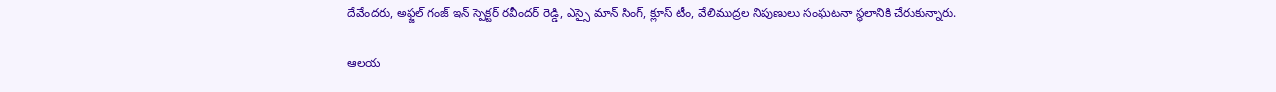దేవేందరు, అఫ్జల్ గంజ్ ఇన్ స్పెక్టర్ రవీందర్ రెడ్డి, ఎస్సై మాన్ సింగ్, క్లూస్ టీం, వేలిముద్రల నిపుణులు సంఘటనా స్థలానికి చేరుకున్నారు.

ఆలయ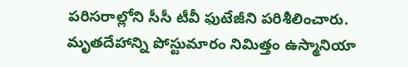పరిసరాల్లోని సీసీ టీవీ ఫుటేజీని పరిశీలించారు. మృతదేహాన్ని పోస్టుమారం నిమిత్తం ఉస్మానియా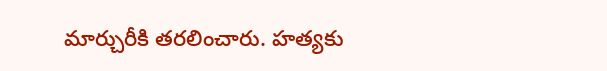మార్చురీకి తరలించారు. హత్యకు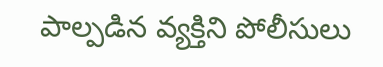పాల్పడిన వ్యక్తిని పోలీసులు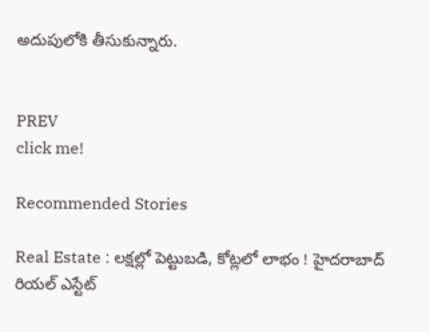అదుపులోకి తీసుకున్నారు.


PREV
click me!

Recommended Stories

Real Estate : లక్షల్లో పెట్టుబడి, కోట్లలో లాభం ! హైదరాబాద్ రియల్ ఎస్టేట్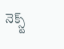నెక్స్ట్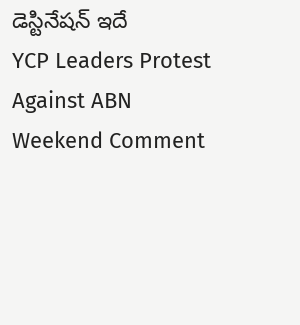డెస్టినేషన్ ఇదే
YCP Leaders Protest Against ABN Weekend Comment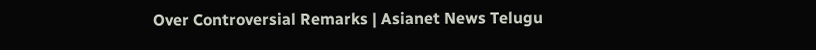Over Controversial Remarks | Asianet News Telugu